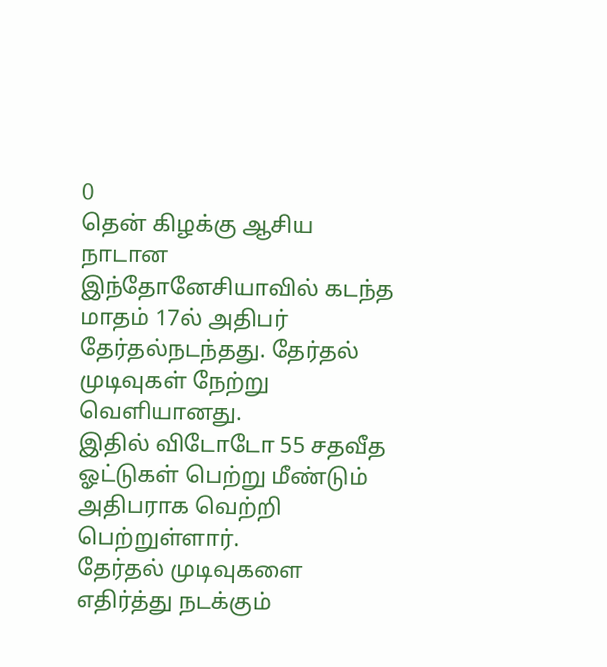0
தென் கிழக்கு ஆசிய நாடான இந்தோனேசியாவில் கடந்த மாதம் 17ல் அதிபர் தேர்தல்நடந்தது. தேர்தல் முடிவுகள் நேற்று வெளியானது.
இதில் விடோடோ 55 சதவீத ஓட்டுகள் பெற்று மீண்டும் அதிபராக வெற்றி பெற்றுள்ளார்.
தேர்தல் முடிவுகளை எதிர்த்து நடக்கும்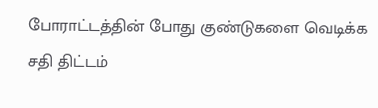போராட்டத்தின் போது குண்டுகளை வெடிக்க சதி திட்டம்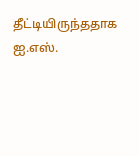தீட்டியிருந்ததாக ஐ.எஸ்.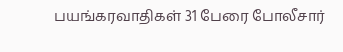பயங்கரவாதிகள் 31 பேரை போலீசார்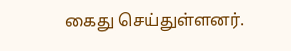கைது செய்துள்ளனர்.